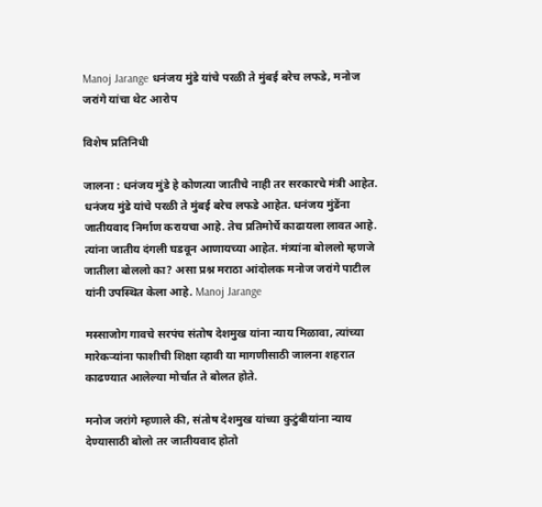Manoj Jarange धनंजय मुंडे यांचे परळी ते मुंबई बरेच लफडे, मनोज जरांगे यांचा थेट आरोप

विशेष प्रतिनिधी

जालना : धनंजय मुंडे हे कोणत्या जातीचे नाही तर सरकारचे मंत्री आहेत. धनंजय मुंडे यांचे परळी ते मुंबई बरेच लफडे आहेत. धनंजय मुंडेंना जातीयवाद निर्माण करायचा आहे. तेच प्रतिमोर्चे काढायला लावत आहे. त्यांना जातीय दंगली घडवून आणायच्या आहेत. मंत्र्यांना बोललो म्हणजे जातीला बोललो का? असा प्रश्न मराठा आंदोलक मनोज जरांगे पाटील यांनी उपस्थित केला आहे. Manoj Jarange

मस्साजोग गावचे सरपंच संतोष देशमुख यांना न्याय मिळावा, त्यांच्या मारेकऱ्यांना फाशीची शिक्षा व्हावी या मागणीसाठी जालना शहरात काढण्यात आलेल्या मोर्चात ते बोलत होते.

मनोज जरांगे म्हणाले की, संतोष देशमुख यांच्या कुटुंबीयांना न्याय देण्यासाठी बोलो तर जातीयवाद होतो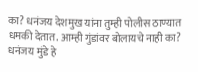का? धनंजय देशमुख यांना तुम्ही पोलीस ठाण्यात धमकी देतात. आम्ही गुंडांवर बोलायचे नाही का? धनंजय मुंडे हे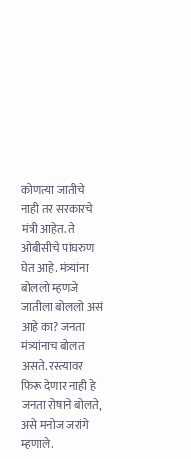कोणत्या जातीचे नाही तर सरकारचे मंत्री आहेत. ते ओबीसीचे पांघरुण घेत आहे. मंत्र्यांना बोललो म्हणजे जातीला बोललो असं आहे का? जनता मंत्र्यांनाच बोलत असते. रस्त्यावर फिरू देणार नाही हे जनता रोषाने बोलते, असे मनोज जरांगे म्हणाले.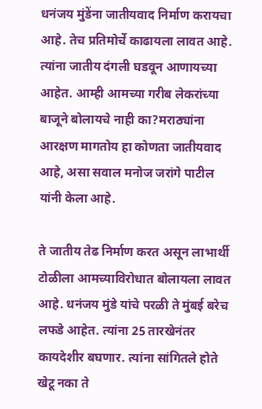धनंजय मुंडेंना जातीयवाद निर्माण करायचा आहे. तेच प्रतिमोर्चे काढायला लावत आहे. त्यांना जातीय दंगली घडवून आणायच्या आहेत. आम्ही आमच्या गरीब लेकरांच्या बाजूने बोलायचे नाही का?मराठ्यांना आरक्षण मागतोय हा कोणता जातीयवाद आहे, असा सवाल मनोज जरांगे पाटील यांनी केला आहे.

ते जातीय तेढ निर्माण करत असून लाभार्थी टोळीला आमच्याविरोधात बोलायला लावत आहे. धनंजय मुंडे यांचे परळी ते मुंबई बरेच लफडे आहेत. त्यांना 25 तारखेनंतर कायदेशीर बघणार. त्यांना सांगितले होते खेटू नका ते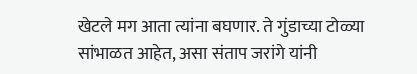खेटले मग आता त्यांना बघणार. ते गुंडाच्या टोळ्या सांभाळत आहेत, असा संताप जरांगे यांनी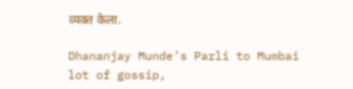व्यक्त केला.

Dhananjay Munde’s Parli to Mumbai lot of gossip,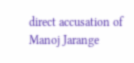direct accusation of Manoj Jarange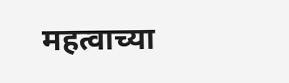महत्वाच्या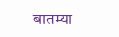बातम्या